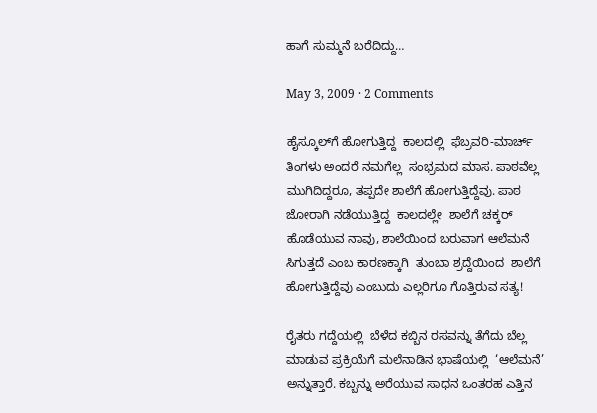ಹಾಗೆ ಸುಮ್ಮನೆ ಬರೆದಿದ್ದು…

May 3, 2009 · 2 Comments

ಹೈಸ್ಕೂಲ್‌ಗೆ ಹೋಗುತ್ತಿದ್ದ  ಕಾಲದಲ್ಲಿ  ಫೆಬ್ರವರಿ-ಮಾರ್ಚ್ ತಿಂಗಳು ಅಂದರೆ ನಮಗೆಲ್ಲ  ಸಂಭ್ರಮದ ಮಾಸ. ಪಾಠವೆಲ್ಲ  ಮುಗಿದಿದ್ದರೂ, ತಪ್ಪದೇ ಶಾಲೆಗೆ ಹೋಗುತ್ತಿದ್ದೆವು. ಪಾಠ ಜೋರಾಗಿ ನಡೆಯುತ್ತಿದ್ದ  ಕಾಲದಲ್ಲೇ  ಶಾಲೆಗೆ ಚಕ್ಕರ್ ಹೊಡೆಯುವ ನಾವು, ಶಾಲೆಯಿಂದ ಬರುವಾಗ ಆಲೆಮನೆ ಸಿಗುತ್ತದೆ ಎಂಬ ಕಾರಣಕ್ಕಾಗಿ  ತುಂಬಾ ಶ್ರದ್ದೆಯಿಂದ  ಶಾಲೆಗೆ  ಹೋಗುತ್ತಿದ್ದೆವು ಎಂಬುದು ಎಲ್ಲರಿಗೂ ಗೊತ್ತಿರುವ ಸತ್ಯ!

ರೈತರು ಗದ್ದೆಯಲ್ಲಿ  ಬೆಳೆದ ಕಬ್ಬಿನ ರಸವನ್ನು ತೆಗೆದು ಬೆಲ್ಲ  ಮಾಡುವ ಪ್ರಕ್ರಿಯೆಗೆ ಮಲೆನಾಡಿನ ಭಾಷೆಯಲ್ಲಿ  ‘ಆಲೆಮನೆ’ ಅನ್ನುತ್ತಾರೆ. ಕಬ್ಬನ್ನು ಅರೆಯುವ ಸಾಧನ ಒಂತರಹ ಎತ್ತಿನ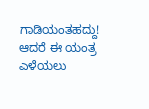ಗಾಡಿಯಂತಹದ್ದು! ಆದರೆ ಈ ಯಂತ್ರ  ಎಳೆಯಲು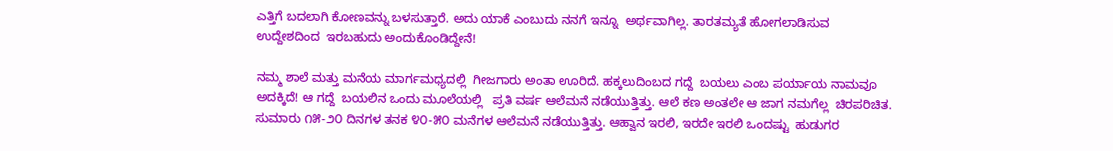ಎತ್ತಿಗೆ ಬದಲಾಗಿ ಕೋಣವನ್ನು ಬಳಸುತ್ತಾರೆ. ಅದು ಯಾಕೆ ಎಂಬುದು ನನಗೆ ಇನ್ನೂ  ಅರ್ಥವಾಗಿಲ್ಲ. ತಾರತಮ್ಯತೆ ಹೋಗಲಾಡಿಸುವ ಉದ್ದೇಶದಿಂದ  ಇರಬಹುದು ಅಂದುಕೊಂಡಿದ್ದೇನೆ!

ನಮ್ಮ ಶಾಲೆ ಮತ್ತು ಮನೆಯ ಮಾರ್ಗಮಧ್ಯದಲ್ಲಿ  ಗೀಜಗಾರು ಅಂತಾ ಊರಿದೆ. ಹಕ್ಕಲುದಿಂಬದ ಗದ್ದೆ  ಬಯಲು ಎಂಬ ಪರ್ಯಾಯ ನಾಮವೂ ಅದಕ್ಕಿದೆ! ಆ ಗದ್ದೆ  ಬಯಲಿನ ಒಂದು ಮೂಲೆಯಲ್ಲಿ   ಪ್ರತಿ ವರ್ಷ ಆಲೆಮನೆ ನಡೆಯುತ್ತಿತ್ತು. ಆಲೆ ಕಣ ಅಂತಲೇ ಆ ಜಾಗ ನಮಗೆಲ್ಲ  ಚಿರಪರಿಚಿತ.   ಸುಮಾರು ೧೫-೨೦ ದಿನಗಳ ತನಕ ೪೦-೫೦ ಮನೆಗಳ ಆಲೆಮನೆ ನಡೆಯುತ್ತಿತ್ತು. ಆಹ್ವಾನ ಇರಲಿ, ಇರದೇ ಇರಲಿ ಒಂದಷ್ಟು  ಹುಡುಗರ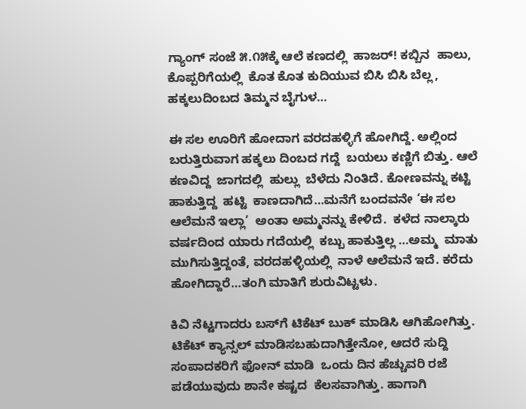ಗ್ಯಾಂಗ್ ಸಂಜೆ ೫.೧೫ಕ್ಕೆ ಆಲೆ ಕಣದಲ್ಲಿ  ಹಾಜರ್! ಕಬ್ಬಿನ  ಹಾಲು, ಕೊಪ್ಪರಿಗೆಯಲ್ಲಿ  ಕೊತ ಕೊತ ಕುದಿಯುವ ಬಿಸಿ ಬಿಸಿ ಬೆಲ್ಲ,  ಹಕ್ಕಲುದಿಂಬದ ತಿಮ್ಮನ ಬೈಗುಳ…

ಈ ಸಲ ಊರಿಗೆ ಹೋದಾಗ ವರದಹಳ್ಳಿಗೆ ಹೋಗಿದ್ದೆ. ಅಲ್ಲಿಂದ ಬರುತ್ತಿರುವಾಗ ಹಕ್ಕಲು ದಿಂಬದ ಗದ್ದೆ  ಬಯಲು ಕಣ್ಣಿಗೆ ಬಿತ್ತು. ಆಲೆ ಕಣವಿದ್ದ  ಜಾಗದಲ್ಲಿ  ಹುಲ್ಲು  ಬೆಳೆದು ನಿಂತಿದೆ. ಕೋಣವನ್ನು ಕಟ್ಟಿ  ಹಾಕುತ್ತಿದ್ದ  ಹಟ್ಟಿ  ಕಾಣದಾಗಿದೆ…ಮನೆಗೆ ಬಂದವನೇ ‘ಈ ಸಲ ಆಲೆಮನೆ ಇಲ್ಲಾ’  ಅಂತಾ ಅಮ್ಮನನ್ನು ಕೇಳಿದೆ.  ಕಳೆದ ನಾಲ್ಕಾರು ವರ್ಷದಿಂದ ಯಾರು ಗದೆಯಲ್ಲಿ  ಕಬ್ಬು ಹಾಕುತ್ತಿಲ್ಲ …ಅಮ್ಮ  ಮಾತು ಮುಗಿಸುತ್ತಿದ್ದಂತೆ, ವರದಹಳ್ಳಿಯಲ್ಲಿ  ನಾಳೆ ಆಲೆಮನೆ ಇದೆ. ಕರೆದು ಹೋಗಿದ್ದಾರೆ…ತಂಗಿ ಮಾತಿಗೆ ಶುರುವಿಟ್ಟಳು.

ಕಿವಿ ನೆಟ್ಟಗಾದರು ಬಸ್‌ಗೆ ಟಿಕೆಟ್ ಬುಕ್ ಮಾಡಿಸಿ ಆಗಿಹೋಗಿತ್ತು.  ಟಿಕೆಟ್ ಕ್ಯಾನ್ಸಲ್ ಮಾಡಿಸಬಹುದಾಗಿತ್ತೇನೋ, ಆದರೆ ಸುದ್ದಿ  ಸಂಪಾದಕರಿಗೆ ಫೋನ್ ಮಾಡಿ  ಒಂದು ದಿನ ಹೆಚ್ಚುವರಿ ರಜೆ ಪಡೆಯುವುದು ಶಾನೇ ಕಷ್ಟದ  ಕೆಲಸವಾಗಿತ್ತು. ಹಾಗಾಗಿ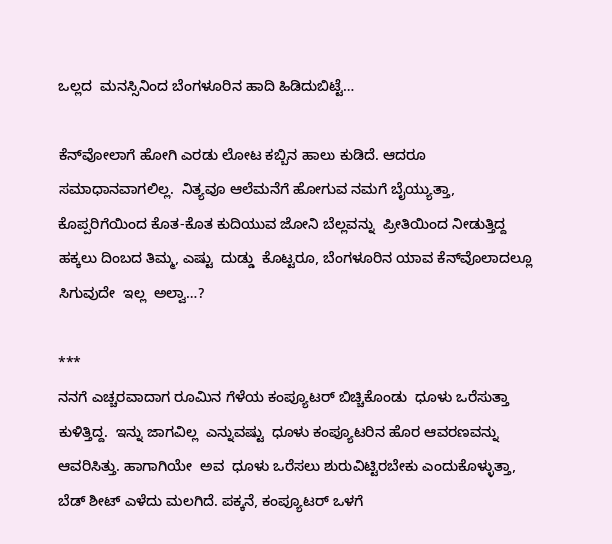ಒಲ್ಲದ  ಮನಸ್ಸಿನಿಂದ ಬೆಂಗಳೂರಿನ ಹಾದಿ ಹಿಡಿದುಬಿಟ್ಟೆ…

ಕೆನ್‌ವೋಲಾಗೆ ಹೋಗಿ ಎರಡು ಲೋಟ ಕಬ್ಬಿನ ಹಾಲು ಕುಡಿದೆ. ಆದರೂ ಸಮಾಧಾನವಾಗಲಿಲ್ಲ.  ನಿತ್ಯವೂ ಆಲೆಮನೆಗೆ ಹೋಗುವ ನಮಗೆ ಬೈಯ್ಯುತ್ತಾ,  ಕೊಪ್ಪರಿಗೆಯಿಂದ ಕೊತ-ಕೊತ ಕುದಿಯುವ ಜೋನಿ ಬೆಲ್ಲವನ್ನು  ಪ್ರೀತಿಯಿಂದ ನೀಡುತ್ತಿದ್ದ   ಹಕ್ಕಲು ದಿಂಬದ ತಿಮ್ಮ, ಎಷ್ಟು  ದುಡ್ಡು  ಕೊಟ್ಟರೂ, ಬೆಂಗಳೂರಿನ ಯಾವ ಕೆನ್‌ವೊಲಾದಲ್ಲೂ  ಸಿಗುವುದೇ  ಇಲ್ಲ  ಅಲ್ವಾ…?

***
ನನಗೆ ಎಚ್ಚರವಾದಾಗ ರೂಮಿನ ಗೆಳೆಯ ಕಂಪ್ಯೂಟರ್ ಬಿಚ್ಚಿಕೊಂಡು  ಧೂಳು ಒರೆಸುತ್ತಾ ಕುಳಿತ್ತಿದ್ದ.  ಇನ್ನು ಜಾಗವಿಲ್ಲ  ಎನ್ನುವಷ್ಟು  ಧೂಳು ಕಂಪ್ಯೂಟರಿನ ಹೊರ ಆವರಣವನ್ನು ಆವರಿಸಿತ್ತು. ಹಾಗಾಗಿಯೇ  ಅವ  ಧೂಳು ಒರೆಸಲು ಶುರುವಿಟ್ಟಿರಬೇಕು ಎಂದುಕೊಳ್ಳುತ್ತಾ, ಬೆಡ್ ಶೀಟ್ ಎಳೆದು ಮಲಗಿದೆ. ಪಕ್ಕನೆ, ಕಂಪ್ಯೂಟರ್ ಒಳಗೆ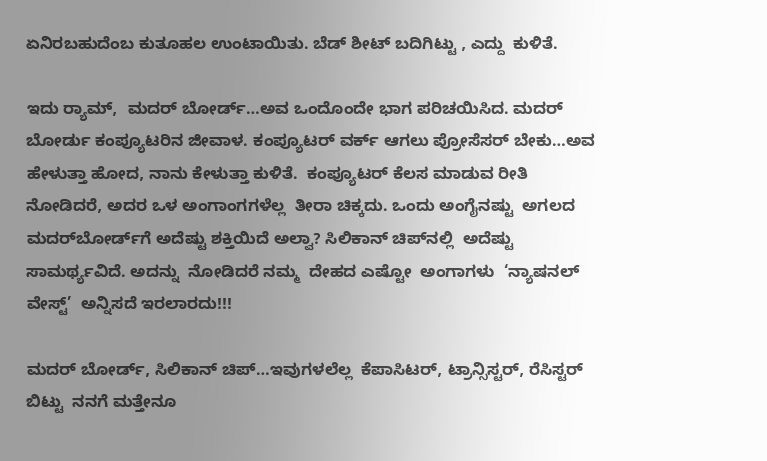ಏನಿರಬಹುದೆಂಬ ಕುತೂಹಲ ಉಂಟಾಯಿತು. ಬೆಡ್ ಶೀಟ್ ಬದಿಗಿಟ್ಟು , ಎದ್ದು  ಕುಳಿತೆ.

ಇದು ರ್‍ಯಾಮ್,  ಮದರ್ ಬೋರ್ಡ್…ಅವ ಒಂದೊಂದೇ ಭಾಗ ಪರಿಚಯಿಸಿದ. ಮದರ್ ಬೋರ್ಡು ಕಂಪ್ಯೂಟರಿನ ಜೀವಾಳ. ಕಂಪ್ಯೂಟರ್ ವರ್ಕ್ ಆಗಲು ಪ್ರೋಸೆಸರ್ ಬೇಕು…ಅವ ಹೇಳುತ್ತಾ ಹೋದ, ನಾನು ಕೇಳುತ್ತಾ ಕುಳಿತೆ.  ಕಂಪ್ಯೂಟರ್ ಕೆಲಸ ಮಾಡುವ ರೀತಿ ನೋಡಿದರೆ, ಅದರ ಒಳ ಅಂಗಾಂಗಗಳೆಲ್ಲ  ತೀರಾ ಚಿಕ್ಕದು. ಒಂದು ಅಂಗೈನಷ್ಟು  ಅಗಲದ ಮದರ್‌ಬೋರ್ಡ್‌ಗೆ ಅದೆಷ್ಟು ಶಕ್ತಿಯಿದೆ ಅಲ್ವಾ? ಸಿಲಿಕಾನ್ ಚಿಪ್‌ನಲ್ಲಿ  ಅದೆಷ್ಟು  ಸಾಮರ್ಥ್ಯವಿದೆ. ಅದನ್ನು  ನೋಡಿದರೆ ನಮ್ಮ  ದೇಹದ ಎಷ್ಟೋ  ಅಂಗಾಗಳು  ‘ನ್ಯಾಷನಲ್ ವೇಸ್ಟ್’  ಅನ್ನಿಸದೆ ಇರಲಾರದು!!!

ಮದರ್ ಬೋರ್ಡ್, ಸಿಲಿಕಾನ್ ಚಿಪ್…ಇವುಗಳಲೆಲ್ಲ  ಕೆಪಾಸಿಟರ್, ಟ್ರಾನ್ಸಿಸ್ಟರ್, ರೆಸಿಸ್ಟರ್ ಬಿಟ್ಟು  ನನಗೆ ಮತ್ತೇನೂ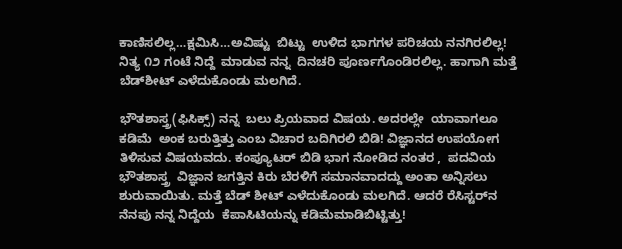ಕಾಣಿಸಲಿಲ್ಲ…ಕ್ಷಮಿಸಿ…ಅವಿಷ್ಟು  ಬಿಟ್ಟು  ಉಳಿದ ಭಾಗಗಳ ಪರಿಚಯ ನನಗಿರಲಿಲ್ಲ!  ನಿತ್ಯ ೧೨ ಗಂಟೆ ನಿದ್ದೆ  ಮಾಡುವ ನನ್ನ  ದಿನಚರಿ ಪೂರ್ಣಗೊಂಡಿರಲಿಲ್ಲ. ಹಾಗಾಗಿ ಮತ್ತೆ ಬೆಡ್‌ಶೀಟ್ ಎಳೆದುಕೊಂಡು ಮಲಗಿದೆ.

ಭೌತಶಾಸ್ತ್ರ(ಫಿಸಿಕ್ಸ್) ನನ್ನ  ಬಲು ಪ್ರಿಯವಾದ ವಿಷಯ. ಅದರಲ್ಲೇ  ಯಾವಾಗಲೂ ಕಡಿಮೆ  ಅಂಕ ಬರುತ್ತಿತ್ತು ಎಂಬ ವಿಚಾರ ಬದಿಗಿರಲಿ ಬಿಡಿ! ವಿಜ್ಞಾನದ ಉಪಯೋಗ ತಿಳಿಸುವ ವಿಷಯವದು. ಕಂಪ್ಯೂಟರ್ ಬಿಡಿ ಭಾಗ ನೋಡಿದ ನಂತರ ,  ಪದವಿಯ ಭೌತಶಾಸ್ತ್ರ  ವಿಜ್ಞಾನ ಜಗತ್ತಿನ ಕಿರು ಬೆರಳಿಗೆ ಸಮಾನವಾದದ್ದು ಅಂತಾ ಅನ್ನಿಸಲು ಶುರುವಾಯಿತು. ಮತ್ತೆ ಬೆಡ್ ಶೀಟ್ ಎಳೆದುಕೊಂಡು ಮಲಗಿದೆ. ಆದರೆ ರೆಸಿಸ್ಟರ್‌ನ ನೆನಪು ನನ್ನ ನಿದ್ದೆಯ  ಕೆಪಾಸಿಟಿಯನ್ನು ಕಡಿಮೆಮಾಡಿಬಿಟ್ಟಿತ್ತು!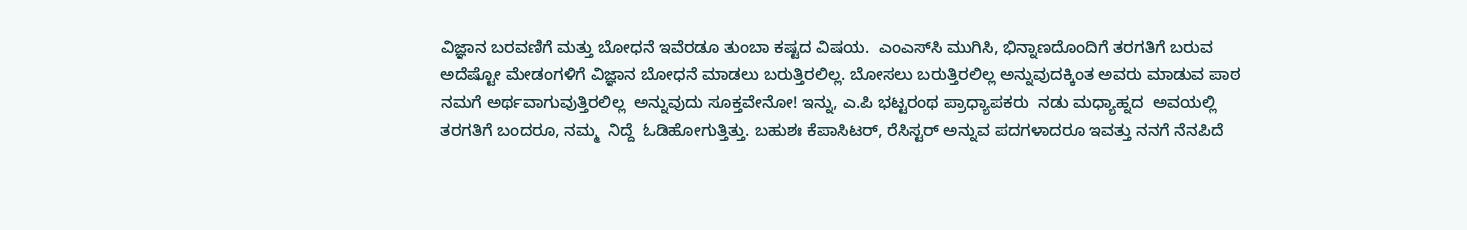ವಿಜ್ಞಾನ ಬರವಣಿಗೆ ಮತ್ತು ಬೋಧನೆ ಇವೆರಡೂ ತುಂಬಾ ಕಷ್ಟದ ವಿಷಯ.  ಎಂಎಸ್‌ಸಿ ಮುಗಿಸಿ, ಭಿನ್ನಾಣದೊಂದಿಗೆ ತರಗತಿಗೆ ಬರುವ ಅದೆಷ್ಟೋ ಮೇಡಂಗಳಿಗೆ ವಿಜ್ಞಾನ ಬೋಧನೆ ಮಾಡಲು ಬರುತ್ತಿರಲಿಲ್ಲ. ಬೋಸಲು ಬರುತ್ತಿರಲಿಲ್ಲ ಅನ್ನುವುದಕ್ಕಿಂತ ಅವರು ಮಾಡುವ ಪಾಠ ನಮಗೆ ಅರ್ಥವಾಗುವುತ್ತಿರಲಿಲ್ಲ  ಅನ್ನುವುದು ಸೂಕ್ತವೇನೋ! ಇನ್ನು, ಎ.ಪಿ ಭಟ್ಟರಂಥ ಪ್ರಾಧ್ಯಾಪಕರು  ನಡು ಮಧ್ಯಾಹ್ನದ  ಅವಯಲ್ಲಿ ತರಗತಿಗೆ ಬಂದರೂ, ನಮ್ಮ  ನಿದ್ದೆ  ಓಡಿಹೋಗುತ್ತಿತ್ತು. ಬಹುಶಃ ಕೆಪಾಸಿಟರ್, ರೆಸಿಸ್ಟರ್ ಅನ್ನುವ ಪದಗಳಾದರೂ ಇವತ್ತು ನನಗೆ ನೆನಪಿದೆ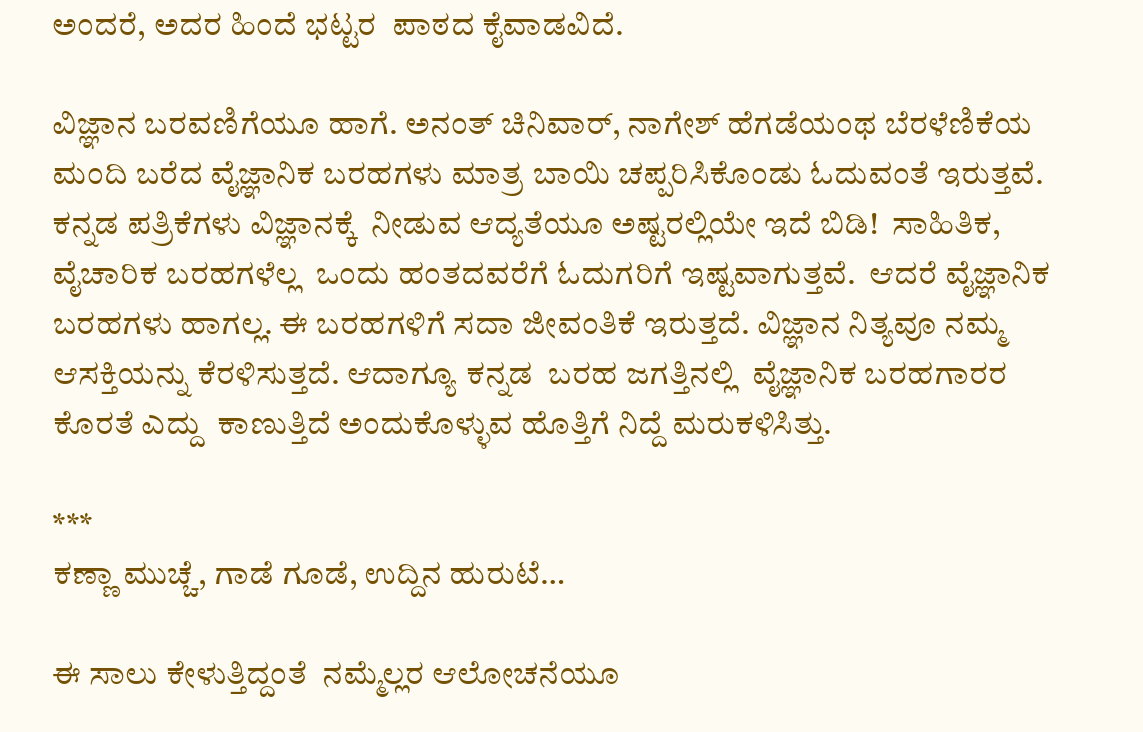ಅಂದರೆ, ಅದರ ಹಿಂದೆ ಭಟ್ಟರ  ಪಾಠದ ಕೈವಾಡವಿದೆ.

ವಿಜ್ಞಾನ ಬರವಣಿಗೆಯೂ ಹಾಗೆ. ಅನಂತ್ ಚಿನಿವಾರ್, ನಾಗೇಶ್ ಹೆಗಡೆಯಂಥ ಬೆರಳೆಣಿಕೆಯ ಮಂದಿ ಬರೆದ ವೈಜ್ಞಾನಿಕ ಬರಹಗಳು ಮಾತ್ರ ಬಾಯಿ ಚಪ್ಪರಿಸಿಕೊಂಡು ಓದುವಂತೆ ಇರುತ್ತವೆ. ಕನ್ನಡ ಪತ್ರಿಕೆಗಳು ವಿಜ್ಞಾನಕ್ಕೆ  ನೀಡುವ ಆದ್ಯತೆಯೂ ಅಷ್ಟರಲ್ಲಿಯೇ ಇದೆ ಬಿಡಿ!  ಸಾಹಿತಿಕ, ವೈಚಾರಿಕ ಬರಹಗಳೆಲ್ಲ  ಒಂದು ಹಂತದವರೆಗೆ ಓದುಗರಿಗೆ ಇಷ್ಟವಾಗುತ್ತವೆ.  ಆದರೆ ವೈಜ್ಞಾನಿಕ ಬರಹಗಳು ಹಾಗಲ್ಲ. ಈ ಬರಹಗಳಿಗೆ ಸದಾ ಜೀವಂತಿಕೆ ಇರುತ್ತದೆ. ವಿಜ್ಞಾನ ನಿತ್ಯವೂ ನಮ್ಮ ಆಸಕ್ತಿಯನ್ನು ಕೆರಳಿಸುತ್ತದೆ. ಆದಾಗ್ಯೂ ಕನ್ನಡ  ಬರಹ ಜಗತ್ತಿನಲ್ಲಿ  ವೈಜ್ಞಾನಿಕ ಬರಹಗಾರರ ಕೊರತೆ ಎದ್ದು  ಕಾಣುತ್ತಿದೆ ಅಂದುಕೊಳ್ಳುವ ಹೊತ್ತಿಗೆ ನಿದ್ದೆ ಮರುಕಳಿಸಿತ್ತು.

***
ಕಣ್ಣಾ ಮುಚ್ಚೆ, ಗಾಡೆ ಗೂಡೆ, ಉದ್ದಿನ ಹುರುಟೆ…

ಈ ಸಾಲು ಕೇಳುತ್ತಿದ್ದಂತೆ  ನಮ್ಮೆಲ್ಲರ ಆಲೋಚನೆಯೂ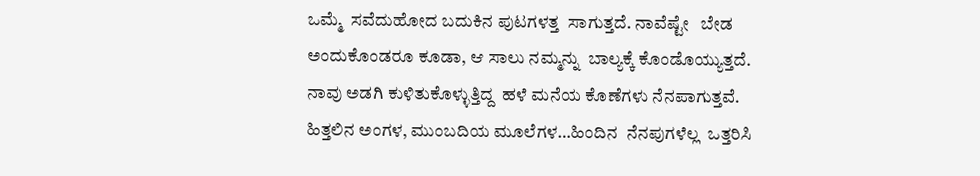ಒಮ್ಮೆ  ಸವೆದುಹೋದ ಬದುಕಿನ ಪುಟಗಳತ್ತ  ಸಾಗುತ್ತದೆ. ನಾವೆಷ್ಟೇ   ಬೇಡ ಅಂದುಕೊಂಡರೂ ಕೂಡಾ, ಆ ಸಾಲು ನಮ್ಮನ್ನು  ಬಾಲ್ಯಕ್ಕೆ ಕೊಂಡೊಯ್ಯುತ್ತದೆ. ನಾವು ಅಡಗಿ ಕುಳಿತುಕೊಳ್ಳುತ್ತಿದ್ದ  ಹಳೆ ಮನೆಯ ಕೊಣೆಗಳು ನೆನಪಾಗುತ್ತವೆ. ಹಿತ್ತಲಿನ ಅಂಗಳ, ಮುಂಬದಿಯ ಮೂಲೆಗಳ…ಹಿಂದಿನ  ನೆನಪುಗಳೆಲ್ಲ  ಒತ್ತರಿಸಿ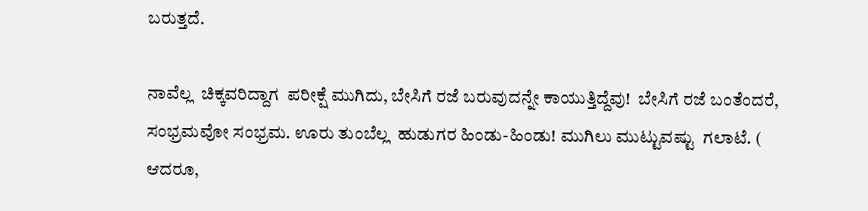ಬರುತ್ತದೆ.

ನಾವೆಲ್ಲ  ಚಿಕ್ಕವರಿದ್ದಾಗ  ಪರೀಕ್ಷೆ ಮುಗಿದು, ಬೇಸಿಗೆ ರಜೆ ಬರುವುದನ್ನೇ ಕಾಯುತ್ತಿದ್ದೆವು!  ಬೇಸಿಗೆ ರಜೆ ಬಂತೆಂದರೆ, ಸಂಭ್ರಮವೋ ಸಂಭ್ರಮ. ಊರು ತುಂಬೆಲ್ಲ  ಹುಡುಗರ ಹಿಂಡು-ಹಿಂಡು! ಮುಗಿಲು ಮುಟ್ಟುವಷ್ಟು  ಗಲಾಟೆ. ( ಆದರೂ,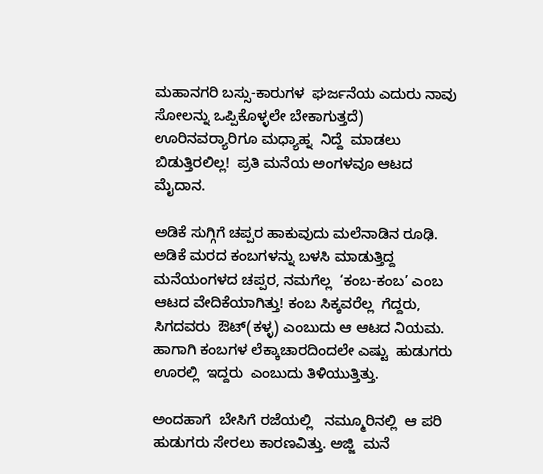ಮಹಾನಗರಿ ಬಸ್ಸು-ಕಾರುಗಳ  ಘರ್ಜನೆಯ ಎದುರು ನಾವು ಸೋಲನ್ನು ಒಪ್ಪಿಕೊಳ್ಳಲೇ ಬೇಕಾಗುತ್ತದೆ) ಊರಿನವರ್‍ಯಾರಿಗೂ ಮಧ್ಯಾಹ್ನ  ನಿದ್ದೆ  ಮಾಡಲು ಬಿಡುತ್ತಿರಲಿಲ್ಲ!  ಪ್ರತಿ ಮನೆಯ ಅಂಗಳವೂ ಆಟದ ಮೈದಾನ.

ಅಡಿಕೆ ಸುಗ್ಗಿಗೆ ಚಪ್ಪರ ಹಾಕುವುದು ಮಲೆನಾಡಿನ ರೂಢಿ. ಅಡಿಕೆ ಮರದ ಕಂಬಗಳನ್ನು ಬಳಸಿ ಮಾಡುತ್ತಿದ್ದ  ಮನೆಯಂಗಳದ ಚಪ್ಪರ, ನಮಗೆಲ್ಲ  ‘ಕಂಬ-ಕಂಬ’ ಎಂಬ ಆಟದ ವೇದಿಕೆಯಾಗಿತ್ತು! ಕಂಬ ಸಿಕ್ಕವರೆಲ್ಲ  ಗೆದ್ದರು, ಸಿಗದವರು  ಔಟ್(ಕಳ್ಳ) ಎಂಬುದು ಆ ಆಟದ ನಿಯಮ. ಹಾಗಾಗಿ ಕಂಬಗಳ ಲೆಕ್ಕಾಚಾರದಿಂದಲೇ ಎಷ್ಟು  ಹುಡುಗರು ಊರಲ್ಲಿ  ಇದ್ದರು  ಎಂಬುದು ತಿಳಿಯುತ್ತಿತ್ತು.

ಅಂದಹಾಗೆ  ಬೇಸಿಗೆ ರಜೆಯಲ್ಲಿ   ನಮ್ಮೂರಿನಲ್ಲಿ  ಆ ಪರಿ ಹುಡುಗರು ಸೇರಲು ಕಾರಣವಿತ್ತು. ಅಜ್ಜಿ  ಮನೆ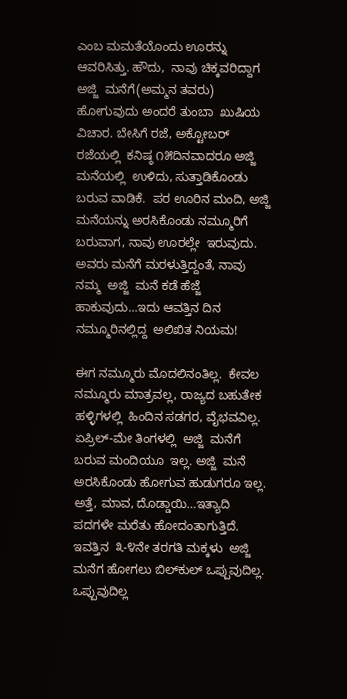ಎಂಬ ಮಮತೆಯೊಂದು ಊರನ್ನು ಆವರಿಸಿತ್ತು. ಹೌದು,  ನಾವು ಚಿಕ್ಕವರಿದ್ದಾಗ  ಅಜ್ಜಿ  ಮನೆಗೆ(ಅಮ್ಮನ ತವರು) ಹೋಗುವುದು ಅಂದರೆ ತುಂಬಾ  ಖುಷಿಯ ವಿಚಾರ. ಬೇಸಿಗೆ ರಜೆ, ಅಕ್ಟೋಬರ್ ರಜೆಯಲ್ಲಿ  ಕನಿಷ್ಠ ೧೫ದಿನವಾದರೂ ಅಜ್ಜಿ  ಮನೆಯಲ್ಲಿ  ಉಳಿದು, ಸುತ್ತಾಡಿಕೊಂಡು ಬರುವ ವಾಡಿಕೆ.  ಪರ ಊರಿನ ಮಂದಿ, ಅಜ್ಜಿ  ಮನೆಯನ್ನು ಅರಸಿಕೊಂಡು ನಮ್ಮೂರಿಗೆ ಬರುವಾಗ, ನಾವು ಊರಲ್ಲೇ  ಇರುವುದು. ಅವರು ಮನೆಗೆ ಮರಳುತ್ತಿದ್ದಂತೆ, ನಾವು ನಮ್ಮ  ಅಜ್ಜಿ  ಮನೆ ಕಡೆ ಹೆಜ್ಜೆ ಹಾಕುವುದು…ಇದು ಆವತ್ತಿನ ದಿನ ನಮ್ಮೂರಿನಲ್ಲಿದ್ದ  ಅಲಿಖಿತ ನಿಯಮ!

ಈಗ ನಮ್ಮೂರು ಮೊದಲಿನಂತಿಲ್ಲ.  ಕೇವಲ ನಮ್ಮೂರು ಮಾತ್ರವಲ್ಲ, ರಾಜ್ಯದ ಬಹುತೇಕ ಹಳ್ಳಿಗಳಲ್ಲಿ  ಹಿಂದಿನ ಸಡಗರ, ವೈಭವವಿಲ್ಲ.  ಏಪ್ರಿಲ್-ಮೇ ತಿಂಗಳಲ್ಲಿ  ಅಜ್ಜಿ  ಮನೆಗೆ ಬರುವ ಮಂದಿಯೂ  ಇಲ್ಲ. ಅಜ್ಜಿ  ಮನೆ ಅರಸಿಕೊಂಡು ಹೋಗುವ ಹುಡುಗರೂ ಇಲ್ಲ.  ಅತ್ತೆ, ಮಾವ, ದೊಡ್ಡಾಯಿ…ಇತ್ಯಾದಿ ಪದಗಳೇ ಮರೆತು ಹೋದಂತಾಗುತ್ತಿದೆ. ಇವತ್ತಿನ  ೩-೪ನೇ ತರಗತಿ ಮಕ್ಕಳು  ಅಜ್ಜಿ  ಮನೆಗ ಹೋಗಲು ಬಿಲ್‌ಕುಲ್ ಒಪ್ಪುವುದಿಲ್ಲ.  ಒಪ್ಪುವುದಿಲ್ಲ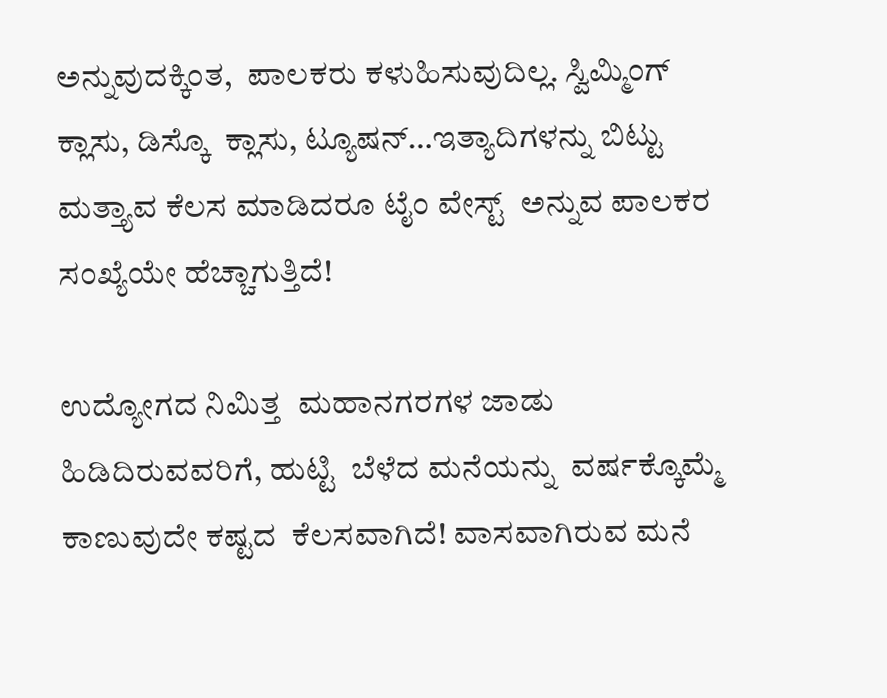ಅನ್ನುವುದಕ್ಕಿಂತ,  ಪಾಲಕರು ಕಳುಹಿಸುವುದಿಲ್ಲ. ಸ್ವಿಮ್ಮಿಂಗ್ ಕ್ಲಾಸು, ಡಿಸ್ಕೊ  ಕ್ಲಾಸು, ಟ್ಯೂಷನ್…ಇತ್ಯಾದಿಗಳನ್ನು ಬಿಟ್ಟು  ಮತ್ತ್ಯಾವ ಕೆಲಸ ಮಾಡಿದರೂ ಟೈಂ ವೇಸ್ಟ್  ಅನ್ನುವ ಪಾಲಕರ ಸಂಖ್ಯೆಯೇ ಹೆಚ್ಚಾಗುತ್ತಿದೆ!

ಉದ್ಯೋಗದ ನಿಮಿತ್ತ  ಮಹಾನಗರಗಳ ಜಾಡು ಹಿಡಿದಿರುವವರಿಗೆ, ಹುಟ್ಟಿ  ಬೆಳೆದ ಮನೆಯನ್ನು  ವರ್ಷಕ್ಕೊಮ್ಮೆ  ಕಾಣುವುದೇ ಕಷ್ಟದ  ಕೆಲಸವಾಗಿದೆ! ವಾಸವಾಗಿರುವ ಮನೆ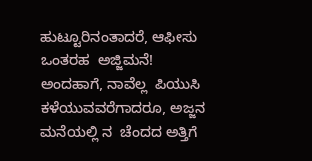ಹುಟ್ಟೂರಿನಂತಾದರೆ, ಆಫೀಸು ಒಂತರಹ  ಅಜ್ಜಿಮನೆ!  ಅಂದಹಾಗೆ, ನಾವೆಲ್ಲ  ಪಿಯುಸಿ  ಕಳೆಯುವವರೆಗಾದರೂ, ಅಜ್ಜನ ಮನೆಯಲ್ಲಿ ನ  ಚೆಂದದ ಅತ್ತಿಗೆ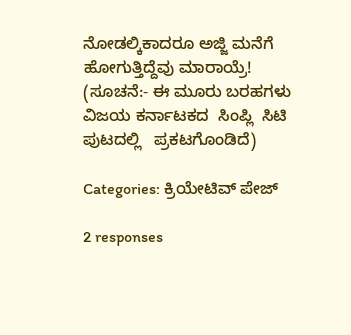ನೋಡಲ್ಕಿಕಾದರೂ ಅಜ್ಜಿ ಮನೆಗೆ ಹೋಗುತ್ತಿದ್ದೆವು ಮಾರಾಯ್ರೆ!
(ಸೂಚನೆ:- ಈ ಮೂರು ಬರಹಗಳು ವಿಜಯ ಕರ್ನಾಟಕದ  ಸಿಂಪ್ಲಿ  ಸಿಟಿ ಪುಟದಲ್ಲಿ   ಪ್ರಕಟಗೊಂಡಿದೆ)

Categories: ಕ್ರಿಯೇಟಿವ್ ಪೇಜ್

2 responses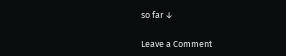so far ↓

Leave a Comment